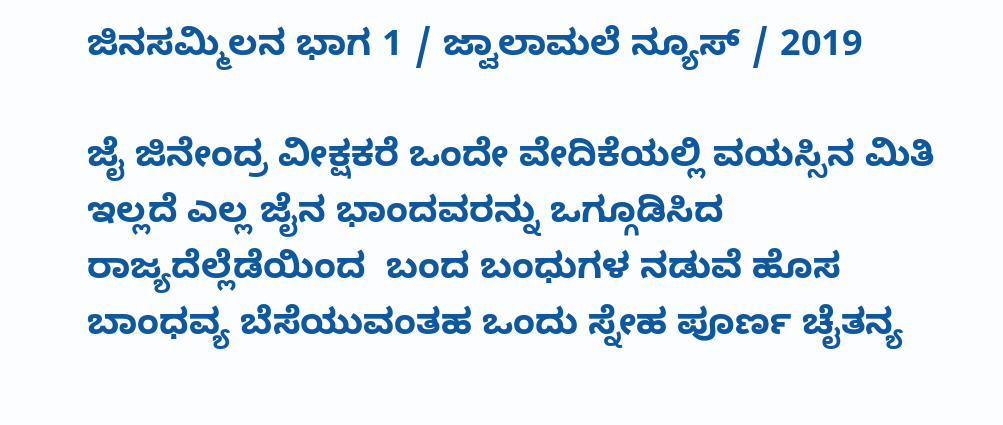ಜಿನಸಮ್ಮಿಲನ ಭಾಗ 1 / ಜ್ವಾಲಾಮಲೆ ನ್ಯೂಸ್ / 2019

ಜೈ ಜಿನೇಂದ್ರ ವೀಕ್ಷಕರೆ ಒಂದೇ ವೇದಿಕೆಯಲ್ಲಿ ವಯಸ್ಸಿನ ಮಿತಿ ಇಲ್ಲದೆ ಎಲ್ಲ ಜೈನ ಭಾಂದವರನ್ನು ಒಗ್ಗೂಡಿಸಿದ ರಾಜ್ಯದೆಲ್ಲೆಡೆಯಿಂದ  ಬಂದ ಬಂಧುಗಳ ನಡುವೆ ಹೊಸ ಬಾಂಧವ್ಯ ಬೆಸೆಯುವಂತಹ ಒಂದು ಸ್ನೇಹ ಪೂರ್ಣ ಚೈತನ್ಯ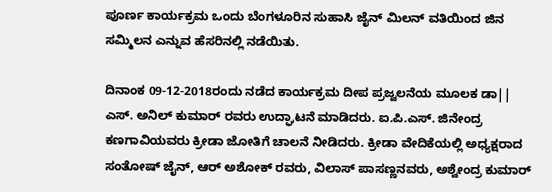ಪೂರ್ಣ ಕಾರ್ಯಕ್ರಮ ಒಂದು ಬೆಂಗಳೂರಿನ ಸುಹಾಸಿ ಜೈನ್ ಮಿಲನ್ ವತಿಯಿಂದ ಜಿನ ಸಮ್ಮಿಲನ ಎನ್ನುವ ಹೆಸರಿನಲ್ಲಿ ನಡೆಯಿತು.

ದಿನಾಂಕ 09-12-2018ರಂದು ನಡೆದ ಕಾರ್ಯಕ್ರಮ ದೀಪ ಪ್ರಜ್ವಲನೆಯ ಮೂಲಕ ಡಾ|| ಎಸ್. ಅನಿಲ್ ಕುಮಾರ್ ರವರು ಉದ್ಘಾಟನೆ ಮಾಡಿದರು. ಐ.ಪಿ.ಎಸ್. ಜಿನೇಂದ್ರ ಕಣಗಾವಿಯವರು ಕ್ರೀಡಾ ಜೋತಿಗೆ ಚಾಲನೆ ನೀಡಿದರು. ಕ್ರೀಡಾ ವೇದಿಕೆಯಲ್ಲಿ ಅಧ್ಯಕ್ಷರಾದ ಸಂತೋಷ್ ಜೈನ್, ಆರ್ ಅಶೋಕ್ ರವರು, ವಿಲಾಸ್ ಪಾಸಣ್ಣನವರು, ಅಶ್ವೇಂದ್ರ ಕುಮಾರ್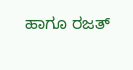ಹಾಗೂ ರಜತ್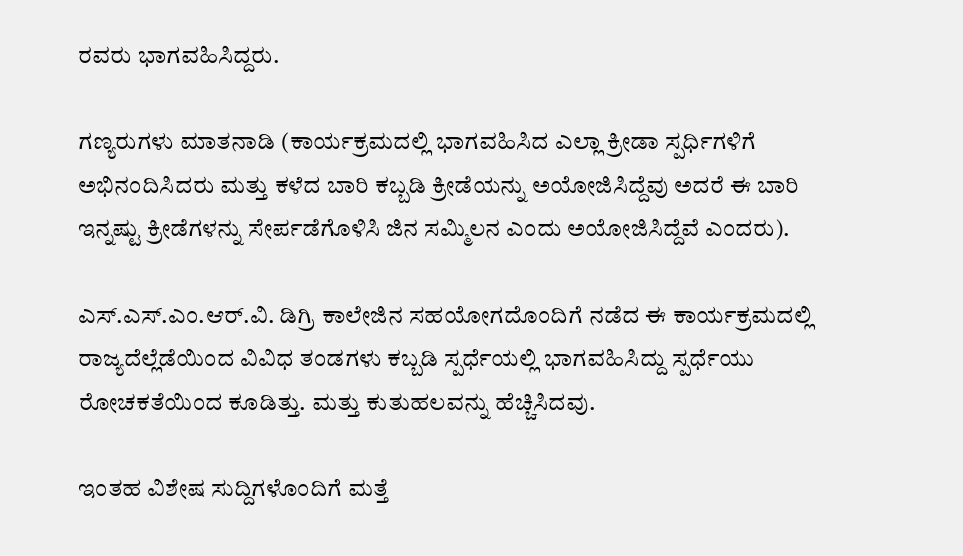ರವರು ಭಾಗವಹಿಸಿದ್ದರು.

ಗಣ್ಯರುಗಳು ಮಾತನಾಡಿ (ಕಾರ್ಯಕ್ರಮದಲ್ಲಿ ಭಾಗವಹಿಸಿದ ಎಲ್ಲಾ ಕ್ರೀಡಾ ಸ್ಪರ್ಧಿಗಳಿಗೆ ಅಭಿನಂದಿಸಿದರು ಮತ್ತು ಕಳೆದ ಬಾರಿ ಕಬ್ಬಡಿ ಕ್ರೀಡೆಯನ್ನು ಅಯೋಜಿಸಿದ್ದೆವು ಅದರೆ ಈ ಬಾರಿ ಇನ್ನಷ್ಟು ಕ್ರೀಡೆಗಳನ್ನು ಸೇರ್ಪಡೆಗೊಳಿಸಿ ಜಿನ ಸಮ್ಮಿಲನ ಎಂದು ಅಯೋಜಿಸಿದ್ದೆವೆ ಎಂದರು).

ಎಸ್.ಎಸ್.ಎಂ.ಆರ್.ವಿ. ಡಿಗ್ರಿ ಕಾಲೇಜಿನ ಸಹಯೋಗದೊಂದಿಗೆ ನಡೆದ ಈ ಕಾರ್ಯಕ್ರಮದಲ್ಲಿ ರಾಜ್ಯದೆಲ್ಲೆಡೆಯಿಂದ ವಿವಿಧ ತಂಡಗಳು ಕಬ್ಬಡಿ ಸ್ಪರ್ಧೆಯಲ್ಲಿ ಭಾಗವಹಿಸಿದ್ದು ಸ್ಪರ್ಧೆಯು ರೋಚಕತೆಯಿಂದ ಕೂಡಿತ್ತು. ಮತ್ತು ಕುತುಹಲವನ್ನು ಹೆಚ್ಚಿಸಿದವು.

ಇಂತಹ ವಿಶೇಷ ಸುದ್ದಿಗಳೊಂದಿಗೆ ಮತ್ತೆ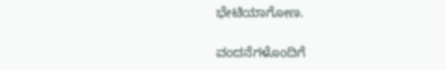ಭೇಟಿಯಾಗೋಣ.

ವಂದನೆಗಳೊಂದಿಗೆ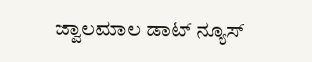ಜ್ವಾಲಮಾಲ ಡಾಟ್ ನ್ಯೂಸ್